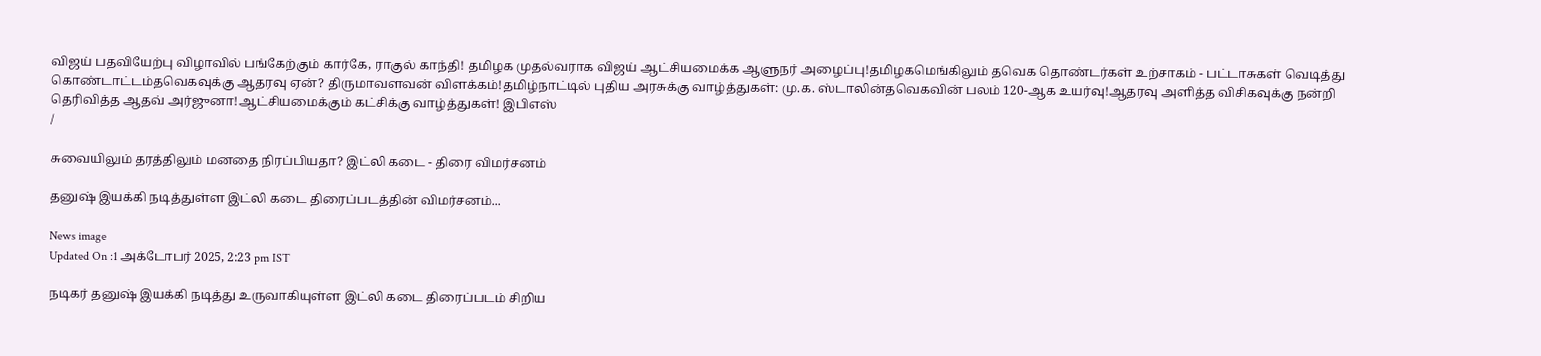விஜய் பதவியேற்பு விழாவில் பங்கேற்கும் கார்கே, ராகுல் காந்தி! தமிழக முதல்வராக விஜய் ஆட்சியமைக்க ஆளுநர் அழைப்பு!தமிழகமெங்கிலும் தவெக தொண்டர்கள் உற்சாகம் - பட்டாசுகள் வெடித்து கொண்டாட்டம்தவெகவுக்கு ஆதரவு ஏன்? திருமாவளவன் விளக்கம்!தமிழ்நாட்டில் புதிய அரசுக்கு வாழ்த்துகள்: மு.க. ஸ்டாலின்தவெகவின் பலம் 120-ஆக உயர்வு!ஆதரவு அளித்த விசிகவுக்கு நன்றி தெரிவித்த ஆதவ் அர்ஜுனா!ஆட்சியமைக்கும் கட்சிக்கு வாழ்த்துகள்! இபிஎஸ்
/

சுவையிலும் தரத்திலும் மனதை நிரப்பியதா? இட்லி கடை - திரை விமர்சனம்

தனுஷ் இயக்கி நடித்துள்ள இட்லி கடை திரைப்படத்தின் விமர்சனம்...

News image
Updated On :1 அக்டோபர் 2025, 2:23 pm IST

நடிகர் தனுஷ் இயக்கி நடித்து உருவாகியுள்ள இட்லி கடை திரைப்படம் சிறிய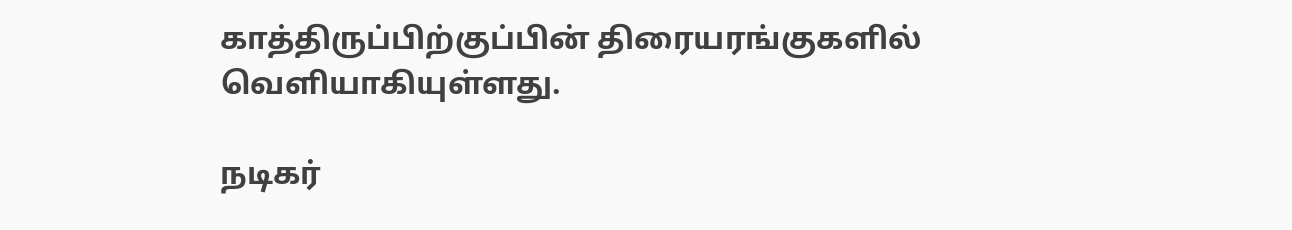காத்திருப்பிற்குப்பின் திரையரங்குகளில் வெளியாகியுள்ளது.

நடிகர்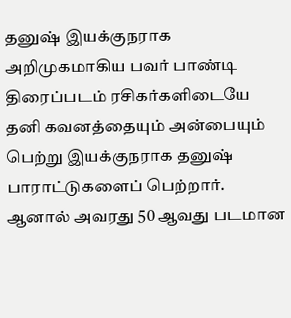தனுஷ் இயக்குநராக அறிமுகமாகிய பவர் பாண்டி திரைப்படம் ரசிகர்களிடையே தனி கவனத்தையும் அன்பையும் பெற்று இயக்குநராக தனுஷ் பாராட்டுகளைப் பெற்றார். ஆனால் அவரது 50 ஆவது படமான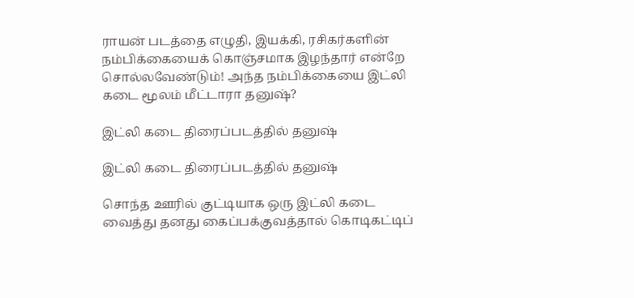ராயன் படத்தை எழுதி, இயக்கி, ரசிகர்களின் நம்பிக்கையைக் கொஞ்சமாக இழந்தார் என்றே சொல்லவேண்டும்! அந்த நம்பிக்கையை இட்லி கடை மூலம் மீட்டாரா தனுஷ்?

இட்லி கடை திரைப்படத்தில் தனுஷ்

இட்லி கடை திரைப்படத்தில் தனுஷ்

சொந்த ஊரில் குட்டியாக ஒரு இட்லி கடை வைத்து தனது கைப்பக்குவத்தால் கொடிகட்டிப்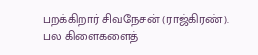பறக்கிறார் சிவநேசன் (ராஜ்கிரண்). பல கிளைகளைத்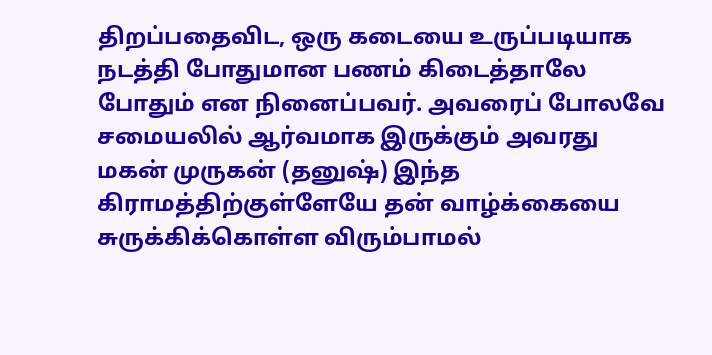திறப்பதைவிட, ஒரு கடையை உருப்படியாக நடத்தி போதுமான பணம் கிடைத்தாலே போதும் என நினைப்பவர். அவரைப் போலவே சமையலில் ஆர்வமாக இருக்கும் அவரது மகன் முருகன் (தனுஷ்) இந்த கிராமத்திற்குள்ளேயே தன் வாழ்க்கையை சுருக்கிக்கொள்ள விரும்பாமல்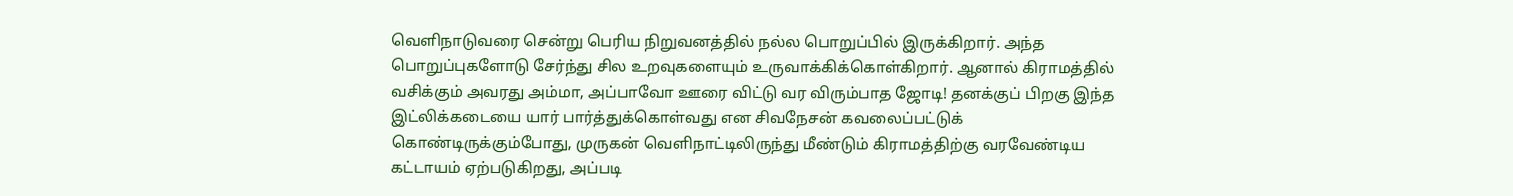வெளிநாடுவரை சென்று பெரிய நிறுவனத்தில் நல்ல பொறுப்பில் இருக்கிறார். அந்த பொறுப்புகளோடு சேர்ந்து சில உறவுகளையும் உருவாக்கிக்கொள்கிறார். ஆனால் கிராமத்தில் வசிக்கும் அவரது அம்மா, அப்பாவோ ஊரை விட்டு வர விரும்பாத ஜோடி! தனக்குப் பிறகு இந்த இட்லிக்கடையை யார் பார்த்துக்கொள்வது என சிவநேசன் கவலைப்பட்டுக் கொண்டிருக்கும்போது, முருகன் வெளிநாட்டிலிருந்து மீண்டும் கிராமத்திற்கு வரவேண்டிய கட்டாயம் ஏற்படுகிறது, அப்படி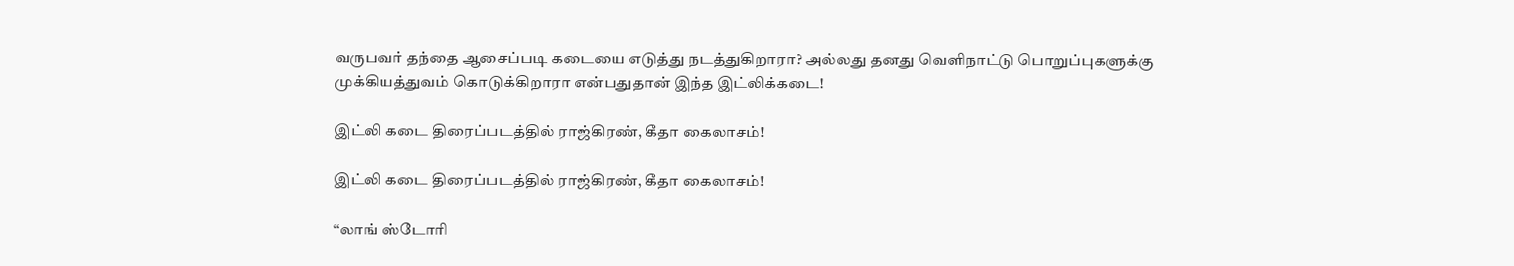வருபவர் தந்தை ஆசைப்படி கடையை எடுத்து நடத்துகிறாரா? அல்லது தனது வெளிநாட்டு பொறுப்புகளுக்கு முக்கியத்துவம் கொடுக்கிறாரா என்பதுதான் இந்த இட்லிக்கடை!

இட்லி கடை திரைப்படத்தில் ராஜ்கிரண், கீதா கைலாசம்!

இட்லி கடை திரைப்படத்தில் ராஜ்கிரண், கீதா கைலாசம்!

“லாங் ஸ்டோரி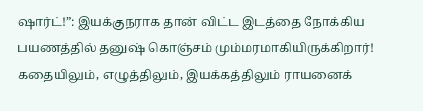ஷார்ட்!”: இயக்குநராக தான் விட்ட இடத்தை நோக்கிய பயணத்தில் தனுஷ் கொஞ்சம் மும்மரமாகியிருக்கிறார்! கதையிலும், எழுத்திலும், இயக்கத்திலும் ராயனைக்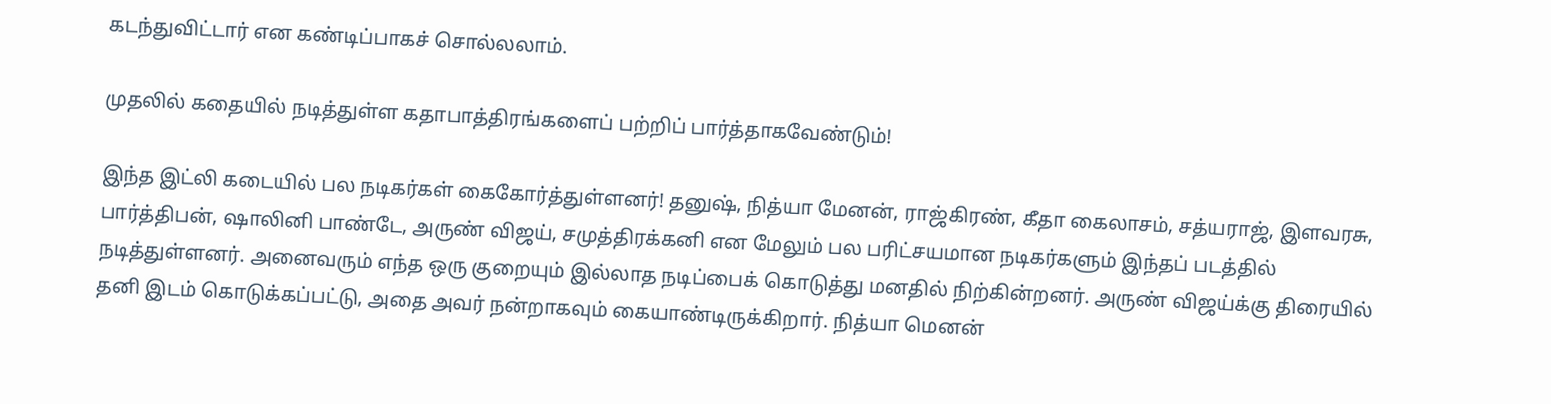கடந்துவிட்டார் என கண்டிப்பாகச் சொல்லலாம்.

முதலில் கதையில் நடித்துள்ள கதாபாத்திரங்களைப் பற்றிப் பார்த்தாகவேண்டும்!

இந்த இட்லி கடையில் பல நடிகர்கள் கைகோர்த்துள்ளனர்! தனுஷ், நித்யா மேனன், ராஜ்கிரண், கீதா கைலாசம், சத்யராஜ், இளவரசு, பார்த்திபன், ஷாலினி பாண்டே, அருண் விஜய், சமுத்திரக்கனி என மேலும் பல பரிட்சயமான நடிகர்களும் இந்தப் படத்தில் நடித்துள்ளனர். அனைவரும் எந்த ஒரு குறையும் இல்லாத நடிப்பைக் கொடுத்து மனதில் நிற்கின்றனர். அருண் விஜய்க்கு திரையில் தனி இடம் கொடுக்கப்பட்டு, அதை அவர் நன்றாகவும் கையாண்டிருக்கிறார். நித்யா மெனன்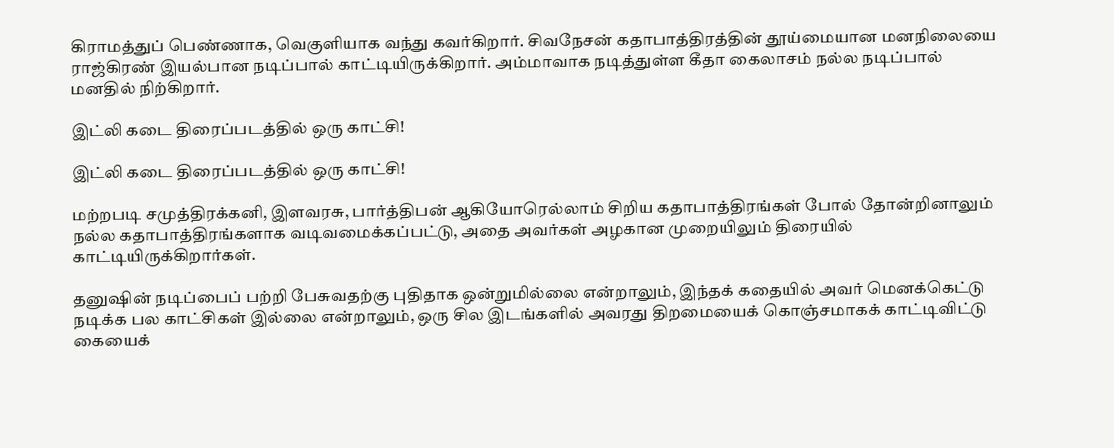கிராமத்துப் பெண்ணாக, வெகுளியாக வந்து கவர்கிறார். சிவநேசன் கதாபாத்திரத்தின் தூய்மையான மனநிலையை ராஜ்கிரண் இயல்பான நடிப்பால் காட்டியிருக்கிறார். அம்மாவாக நடித்துள்ள கீதா கைலாசம் நல்ல நடிப்பால் மனதில் நிற்கிறார்.

இட்லி கடை திரைப்படத்தில் ஒரு காட்சி!

இட்லி கடை திரைப்படத்தில் ஒரு காட்சி!

மற்றபடி சமுத்திரக்கனி, இளவரசு, பார்த்திபன் ஆகியோரெல்லாம் சிறிய கதாபாத்திரங்கள் போல் தோன்றினாலும் நல்ல கதாபாத்திரங்களாக வடிவமைக்கப்பட்டு, அதை அவர்கள் அழகான முறையிலும் திரையில் காட்டியிருக்கிறார்கள்.

தனுஷின் நடிப்பைப் பற்றி பேசுவதற்கு புதிதாக ஒன்றுமில்லை என்றாலும், இந்தக் கதையில் அவர் மெனக்கெட்டு நடிக்க பல காட்சிகள் இல்லை என்றாலும், ஒரு சில இடங்களில் அவரது திறமையைக் கொஞ்சமாகக் காட்டிவிட்டு கையைக்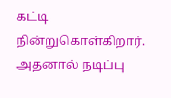கட்டி நின்றுகொள்கிறார். அதனால் நடிப்பு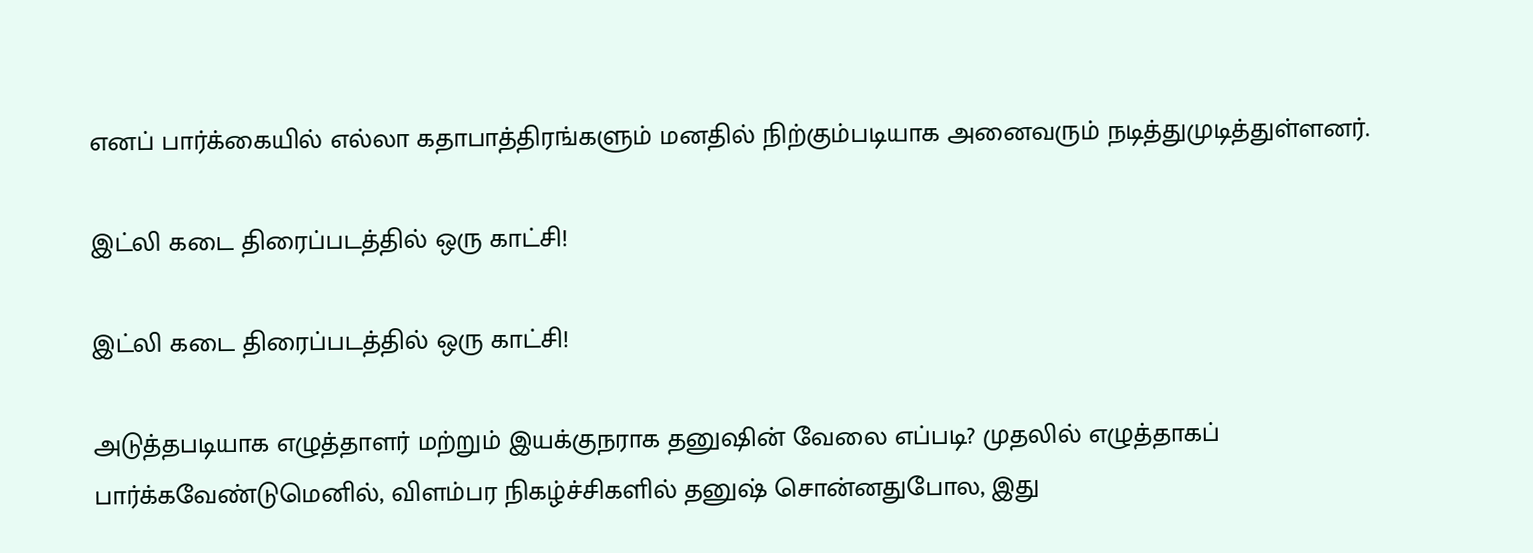எனப் பார்க்கையில் எல்லா கதாபாத்திரங்களும் மனதில் நிற்கும்படியாக அனைவரும் நடித்துமுடித்துள்ளனர்.

இட்லி கடை திரைப்படத்தில் ஒரு காட்சி!

இட்லி கடை திரைப்படத்தில் ஒரு காட்சி!

அடுத்தபடியாக எழுத்தாளர் மற்றும் இயக்குநராக தனுஷின் வேலை எப்படி? முதலில் எழுத்தாகப் பார்க்கவேண்டுமெனில், விளம்பர நிகழ்ச்சிகளில் தனுஷ் சொன்னதுபோல, இது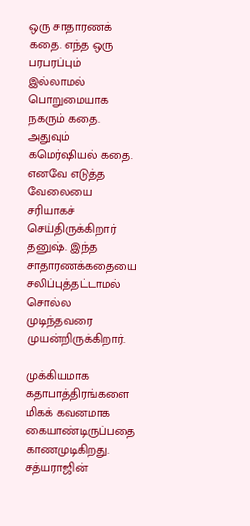ஒரு சாதாரணக் கதை. எந்த ஒரு பரபரப்பும் இல்லாமல் பொறுமையாக நகரும் கதை. அதுவும் கமெர்ஷியல் கதை. எனவே எடுத்த வேலையை சரியாகச் செய்திருக்கிறார் தனுஷ். இந்த சாதாரணக்கதையை சலிப்புத்தட்டாமல் சொல்ல முடிந்தவரை முயன்றிருக்கிறார்.

முக்கியமாக கதாபாத்திரங்களை மிகக் கவனமாக கையாண்டிருப்பதை காணமுடிகிறது. சத்யராஜின்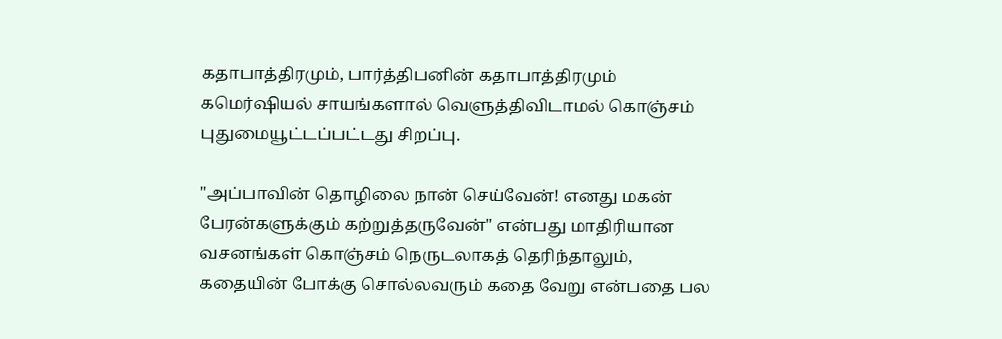கதாபாத்திரமும், பார்த்திபனின் கதாபாத்திரமும் கமெர்ஷியல் சாயங்களால் வெளுத்திவிடாமல் கொஞ்சம் புதுமையூட்டப்பட்டது சிறப்பு.

"அப்பாவின் தொழிலை நான் செய்வேன்! எனது மகன் பேரன்களுக்கும் கற்றுத்தருவேன்" என்பது மாதிரியான வசனங்கள் கொஞ்சம் நெருடலாகத் தெரிந்தாலும், கதையின் போக்கு சொல்லவரும் கதை வேறு என்பதை பல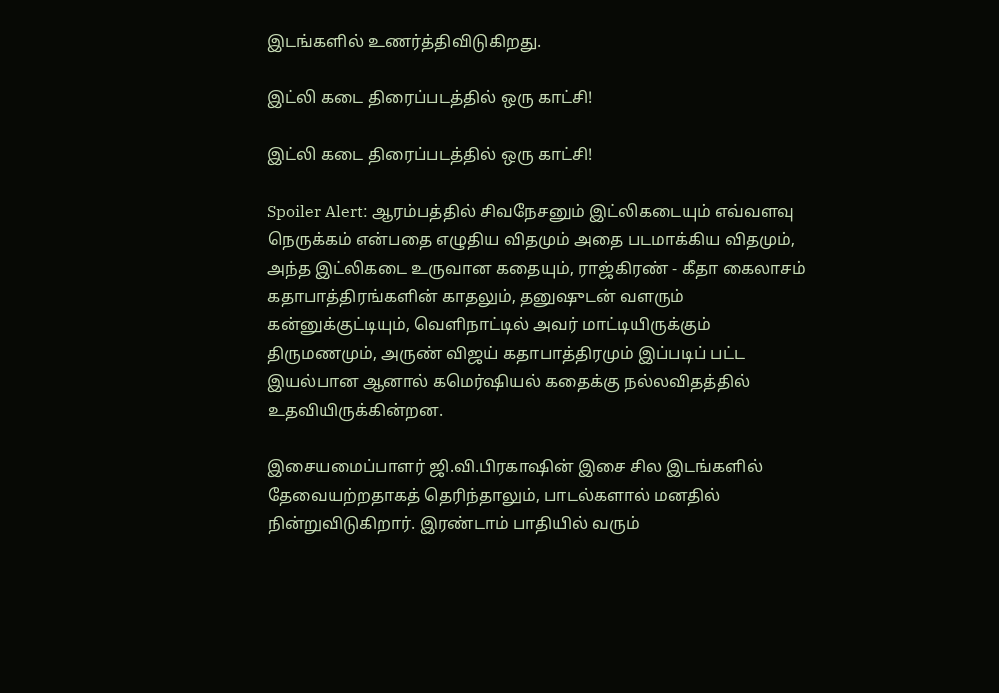இடங்களில் உணர்த்திவிடுகிறது.

இட்லி கடை திரைப்படத்தில் ஒரு காட்சி!

இட்லி கடை திரைப்படத்தில் ஒரு காட்சி!

Spoiler Alert: ஆரம்பத்தில் சிவநேசனும் இட்லிகடையும் எவ்வளவு நெருக்கம் என்பதை எழுதிய விதமும் அதை படமாக்கிய விதமும், அந்த இட்லிகடை உருவான கதையும், ராஜ்கிரண் - கீதா கைலாசம் கதாபாத்திரங்களின் காதலும், தனுஷுடன் வளரும் கன்னுக்குட்டியும், வெளிநாட்டில் அவர் மாட்டியிருக்கும் திருமணமும், அருண் விஜய் கதாபாத்திரமும் இப்படிப் பட்ட இயல்பான ஆனால் கமெர்ஷியல் கதைக்கு நல்லவிதத்தில் உதவியிருக்கின்றன.

இசையமைப்பாளர் ஜி.வி.பிரகாஷின் இசை சில இடங்களில் தேவையற்றதாகத் தெரிந்தாலும், பாடல்களால் மனதில் நின்றுவிடுகிறார். இரண்டாம் பாதியில் வரும்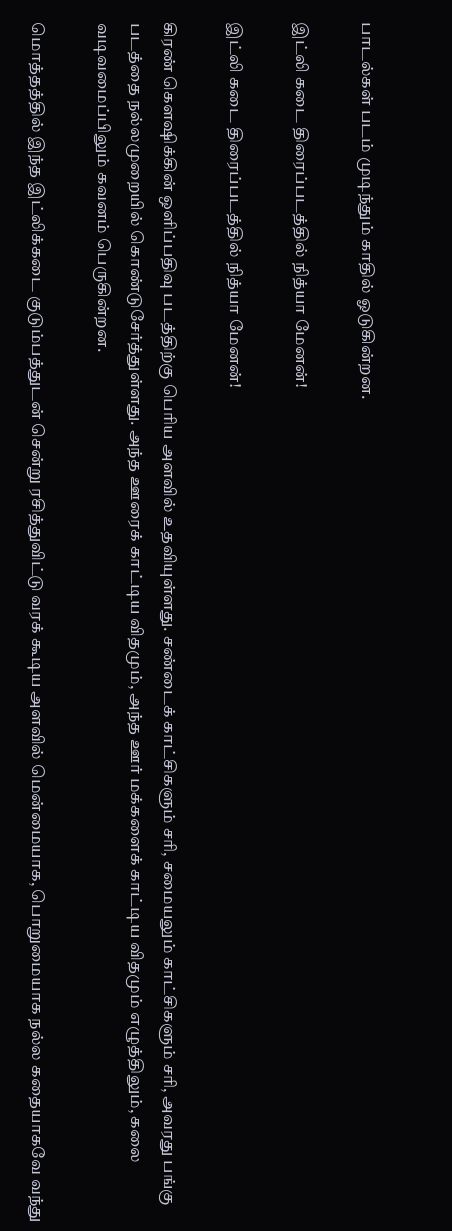பாடல்கள் படம் முடிந்தும் காதில் ஓடுகின்றன.

இட்லி கடை திரைப்படத்தில் நித்யா மேனன்!

இட்லி கடை திரைப்படத்தில் நித்யா மேனன்!

கிரண் கௌஷிக்கின் ஒளிப்பதிவு படத்திற்கு பெரிய அளவில் உதவியுள்ளது. சண்டைக் காட்சிகளும் சரி, சமையலும் காட்சிகளும் சரி, அவரது பங்கு படத்தை நல்லமுறையில் கொண்டுசேர்த்துள்ளது. அந்த ஊரைக் காட்டிய விதமும், அந்த ஊர் மக்களைக் காட்டிய விதமும் எழுத்திலும், கலை வடிவமைப்பிலும் கவனம் பெருகின்றன.

மொத்தத்தில் இந்த இட்லிக்கடை குடும்பத்துடன் சென்று ரசித்துவிட்டு வரக் கூடிய அளவில் மென்மையாக, பொறுமையாக நல்ல கதையாகவே வந்து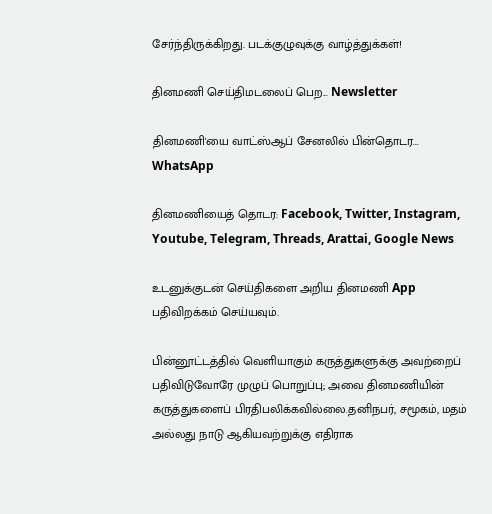சேர்ந்திருக்கிறது. படக்குழுவுக்கு வாழ்த்துக்கள்!

தினமணி செய்திமடலைப் பெற... Newsletter

தினமணி'யை வாட்ஸ்ஆப் சேனலில் பின்தொடர... WhatsApp

தினமணியைத் தொடர: Facebook, Twitter, Instagram, Youtube, Telegram, Threads, Arattai, Google News

உடனுக்குடன் செய்திகளை அறிய தினமணி App பதிவிறக்கம் செய்யவும்.

பின்னூட்டத்தில் வெளியாகும் கருத்துகளுக்கு அவற்றைப் பதிவிடுவோரே முழுப் பொறுப்பு; அவை தினமணியின் கருத்துகளைப் பிரதிபலிக்கவில்லை.தனிநபர், சமூகம், மதம் அல்லது நாடு ஆகியவற்றுக்கு எதிராக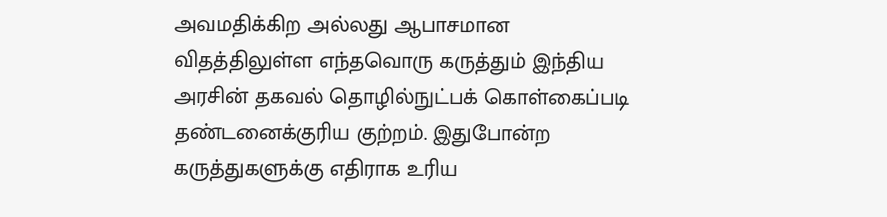அவமதிக்கிற அல்லது ஆபாசமான விதத்திலுள்ள எந்தவொரு கருத்தும் இந்திய அரசின் தகவல் தொழில்நுட்பக் கொள்கைப்படி தண்டனைக்குரிய குற்றம். இதுபோன்ற கருத்துகளுக்கு எதிராக உரிய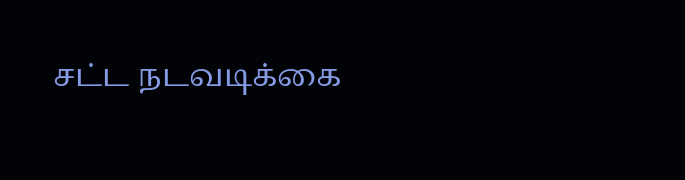சட்ட நடவடிக்கை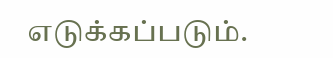எடுக்கப்படும்.